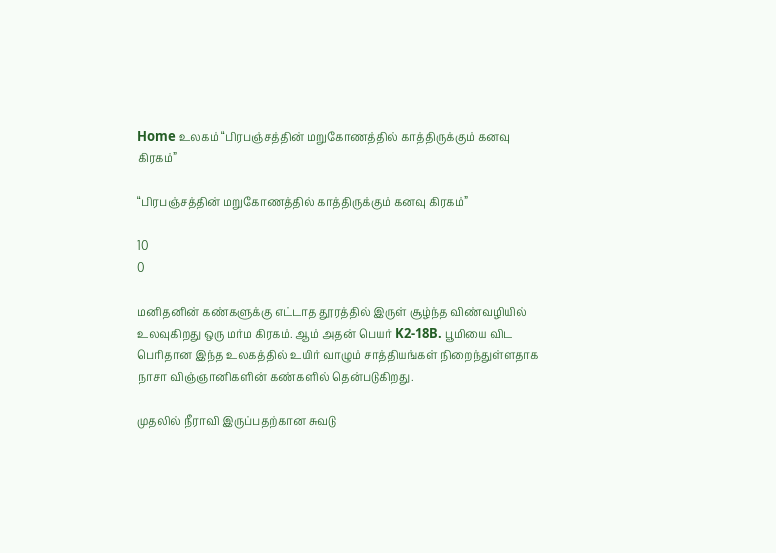Home உலகம் “பிரபஞ்சத்தின் மறுகோணத்தில் காத்திருக்கும் கனவு கிரகம்”

“பிரபஞ்சத்தின் மறுகோணத்தில் காத்திருக்கும் கனவு கிரகம்”

10
0

மனிதனின் கண்களுக்கு எட்டாத தூரத்தில் இருள் சூழ்ந்த விண்வழியில் உலவுகிறது ஒரு மர்ம கிரகம். ஆம் அதன் பெயர் K2-18B. பூமியை விட பெரிதான இந்த உலகத்தில் உயிர் வாழும் சாத்தியங்கள் நிறைந்துள்ளதாக நாசா விஞ்ஞானிகளின் கண்களில் தென்படுகிறது.

முதலில் நீராவி இருப்பதற்கான சுவடு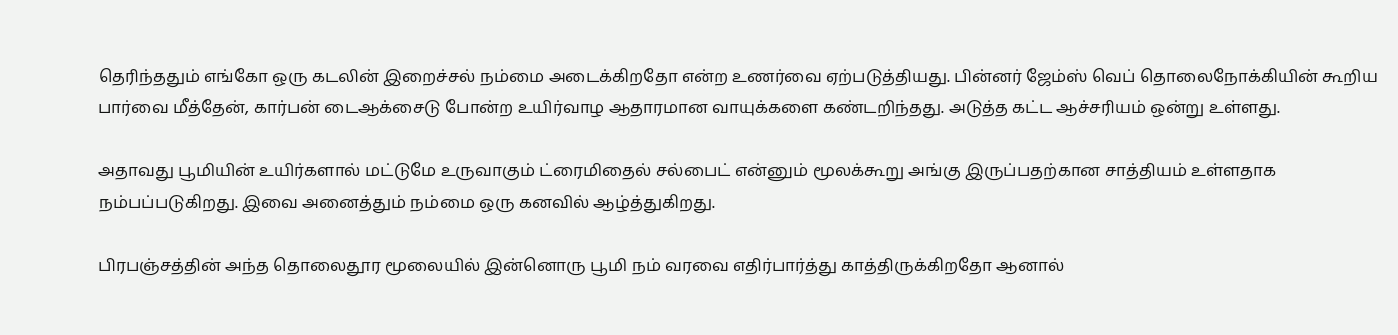தெரிந்ததும் எங்கோ ஒரு கடலின் இறைச்சல் நம்மை அடைக்கிறதோ என்ற உணர்வை ஏற்படுத்தியது. பின்னர் ஜேம்ஸ் வெப் தொலைநோக்கியின் கூறிய பார்வை மீத்தேன், கார்பன் டைஆக்சைடு போன்ற உயிர்வாழ ஆதாரமான வாயுக்களை கண்டறிந்தது. அடுத்த கட்ட ஆச்சரியம் ஒன்று உள்ளது.

அதாவது பூமியின் உயிர்களால் மட்டுமே உருவாகும் ட்ரைமிதைல் சல்பைட் என்னும் மூலக்கூறு அங்கு இருப்பதற்கான சாத்தியம் உள்ளதாக நம்பப்படுகிறது. இவை அனைத்தும் நம்மை ஒரு கனவில் ஆழ்த்துகிறது.

பிரபஞ்சத்தின் அந்த தொலைதூர மூலையில் இன்னொரு பூமி நம் வரவை எதிர்பார்த்து காத்திருக்கிறதோ ஆனால்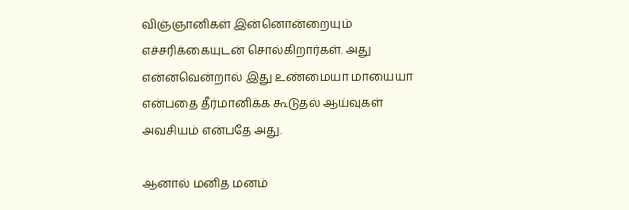விஞ்ஞானிகள் இன்னொன்றையும் எச்சரிக்கையுடன் சொல்கிறார்கள். அது என்னவென்றால் இது உண்மையா மாயையா என்பதை தீர்மானிக்க கூடுதல் ஆய்வுகள் அவசியம் என்பதே அது.

ஆனால் மனித மனம்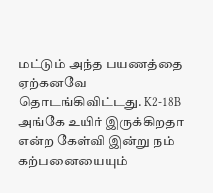மட்டும் அந்த பயணத்தை ஏற்கனவே தொடங்கிவிட்டது. K2-18B அங்கே உயிர் இருக்கிறதா என்ற கேள்வி இன்று நம் கற்பனையையும்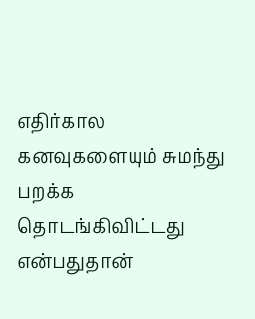எதிர்கால கனவுகளையும் சுமந்து பறக்க தொடங்கிவிட்டது என்பதுதான்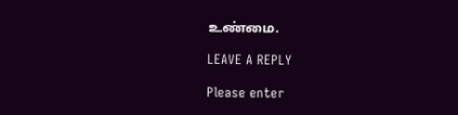உண்மை.

LEAVE A REPLY

Please enter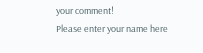your comment!
Please enter your name here